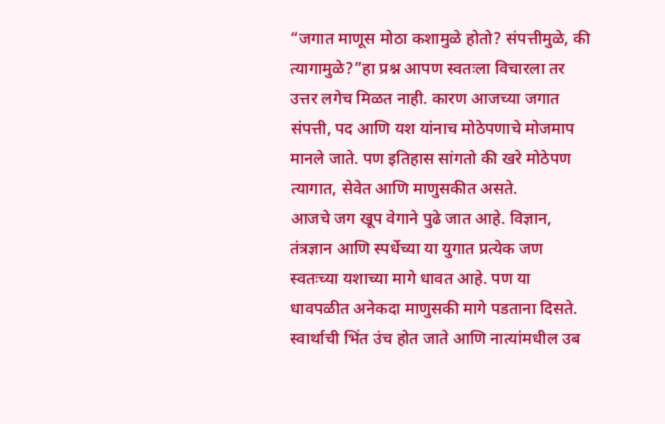“जगात माणूस मोठा कशामुळे होतो? संपत्तीमुळे, की त्यागामुळे?”हा प्रश्न आपण स्वतःला विचारला तर उत्तर लगेच मिळत नाही. कारण आजच्या जगात संपत्ती, पद आणि यश यांनाच मोठेपणाचे मोजमाप मानले जाते. पण इतिहास सांगतो की खरे मोठेपण त्यागात, सेवेत आणि माणुसकीत असते.
आजचे जग खूप वेगाने पुढे जात आहे. विज्ञान, तंत्रज्ञान आणि स्पर्धेच्या या युगात प्रत्येक जण स्वतःच्या यशाच्या मागे धावत आहे. पण या धावपळीत अनेकदा माणुसकी मागे पडताना दिसते. स्वार्थाची भिंत उंच होत जाते आणि नात्यांमधील उब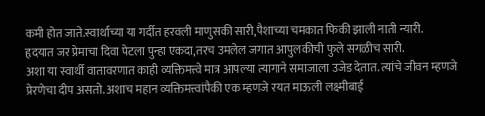कमी होत जाते.स्वार्थाच्या या गर्दीत हरवली माणुसकी सारी,पैशाच्या चमकात फिकी झाली नाती न्यारी.
हृदयात जर प्रेमाचा दिवा पेटला पुन्हा एकदा,तरच उमलेल जगात आपुलकीची फुले सगळीच सारी.
अशा या स्वार्थी वातावरणात काही व्यक्तिमत्त्वे मात्र आपल्या त्यागाने समाजाला उजेड देतात. त्यांचे जीवन म्हणजे प्रेरणेचा दीप असतो. अशाच महान व्यक्तिमत्त्वांपैकी एक म्हणजे रयत माऊली लक्ष्मीबाई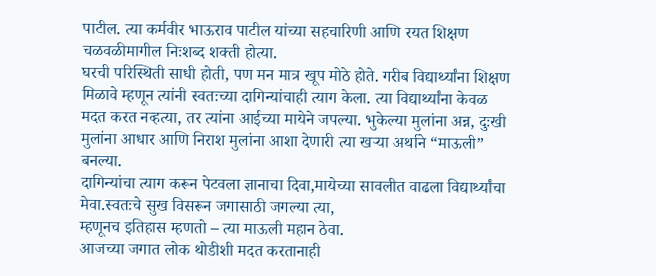पाटील. त्या कर्मवीर भाऊराव पाटील यांच्या सहचारिणी आणि रयत शिक्षण चळवळीमागील निःशब्द शक्ती होत्या.
घरची परिस्थिती साधी होती, पण मन मात्र खूप मोठे होते. गरीब विद्यार्थ्यांना शिक्षण मिळावे म्हणून त्यांनी स्वतःच्या दागिन्यांचाही त्याग केला. त्या विद्यार्थ्यांना केवळ मदत करत नव्हत्या, तर त्यांना आईच्या मायेने जपल्या. भुकेल्या मुलांना अन्न, दुःखी मुलांना आधार आणि निराश मुलांना आशा देणारी त्या खऱ्या अर्थाने “माऊली” बनल्या.
दागिन्यांचा त्याग करून पेटवला ज्ञानाचा दिवा,मायेच्या सावलीत वाढला विद्यार्थ्यांचा मेवा.स्वतःचे सुख विसरून जगासाठी जगल्या त्या,
म्हणूनच इतिहास म्हणतो – त्या माऊली महान ठेवा.
आजच्या जगात लोक थोडीशी मदत करतानाही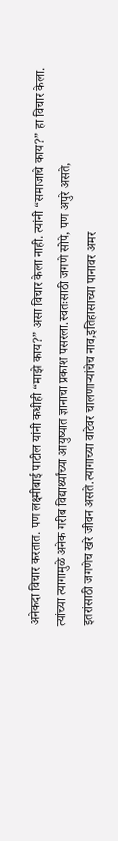अनेकदा विचार करतात. पण लक्ष्मीबाई पाटील यांनी कधीही “माझे काय?” असा विचार केला नाही. त्यांनी “समाजाचे काय?” हा विचार केला. त्यांच्या त्यागामुळे अनेक गरीब विद्यार्थ्यांच्या आयुष्यात ज्ञानाचा प्रकाश पसरला.स्वतःसाठी जगणे सोपे, पण अपुरे असते,
इतरांसाठी जगणेच खरे जीवन असते.त्यागाच्या वाटेवर चालणाऱ्यांचेच नाव,इतिहासाच्या पानावर अमर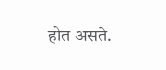होत असते.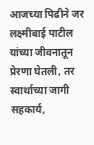आजच्या पिढीने जर लक्ष्मीबाई पाटील यांच्या जीवनातून प्रेरणा घेतली, तर स्वार्थाच्या जागी सहकार्य,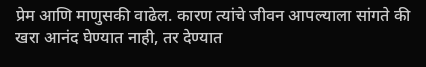प्रेम आणि माणुसकी वाढेल. कारण त्यांचे जीवन आपल्याला सांगते की खरा आनंद घेण्यात नाही, तर देण्यात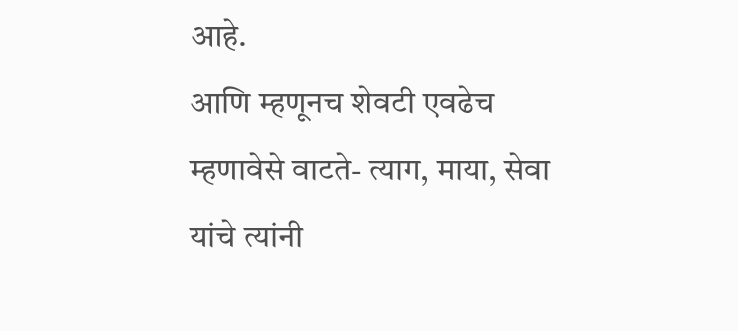आहे.
आणि म्हणूनच शेवटी एवढेच म्हणावेसे वाटते- त्याग, माया, सेवा यांचे त्यांनी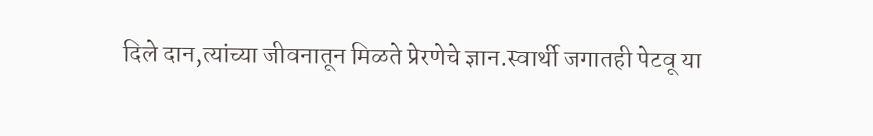दिले दान,त्यांच्या जीवनातून मिळते प्रेरणेचे ज्ञान.स्वार्थी जगातही पेटवू या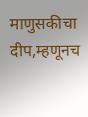माणुसकीचा दीप,म्हणूनच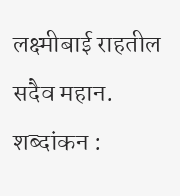लक्ष्मीबाई राहतील सदैव महान.
शब्दांकन :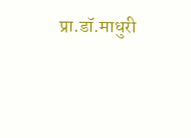प्रा.डॉ.माधुरी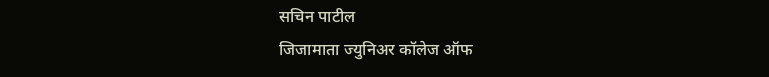सचिन पाटील
जिजामाता ज्युनिअर कॉलेज ऑफ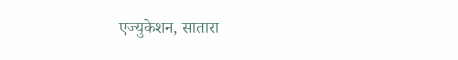एज्युकेशन, सातारा